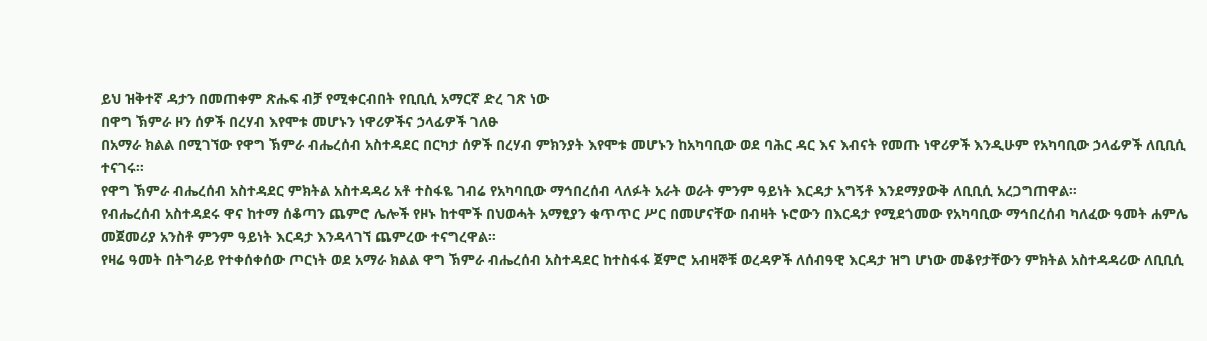ይህ ዝቅተኛ ዳታን በመጠቀም ጽሑፍ ብቻ የሚቀርብበት የቢቢሲ አማርኛ ድረ ገጽ ነው
በዋግ ኽምራ ዞን ሰዎች በረሃብ እየሞቱ መሆኑን ነዋሪዎችና ኃላፊዎች ገለፁ
በአማራ ክልል በሚገኘው የዋግ ኽምራ ብሔረሰብ አስተዳደር በርካታ ሰዎች በረሃብ ምክንያት እየሞቱ መሆኑን ከአካባቢው ወደ ባሕር ዳር እና እብናት የመጡ ነዋሪዎች እንዲሁም የአካባቢው ኃላፊዎች ለቢቢሲ ተናገሩ።
የዋግ ኽምራ ብሔረሰብ አስተዳደር ምክትል አስተዳዳሪ አቶ ተስፋዬ ገብሬ የአካባቢው ማኅበረሰብ ላለፉት አራት ወራት ምንም ዓይነት እርዳታ አግኝቶ እንደማያውቅ ለቢቢሲ አረጋግጠዋል።
የብሔረሰብ አስተዳደሩ ዋና ከተማ ሰቆጣን ጨምሮ ሌሎች የዞኑ ከተሞች በህወሓት አማፂያን ቁጥጥር ሥር በመሆናቸው በብዛት ኑሮውን በእርዳታ የሚደጎመው የአካባቢው ማኅበረሰብ ካለፈው ዓመት ሐምሌ መጀመሪያ አንስቶ ምንም ዓይነት እርዳታ እንዳላገኘ ጨምረው ተናግረዋል።
የዛሬ ዓመት በትግራይ የተቀሰቀሰው ጦርነት ወደ አማራ ክልል ዋግ ኽምራ ብሔረሰብ አስተዳደር ከተስፋፋ ጀምሮ አብዛኞቹ ወረዳዎች ለሰብዓዊ እርዳታ ዝግ ሆነው መቆየታቸውን ምክትል አስተዳዳሪው ለቢቢሲ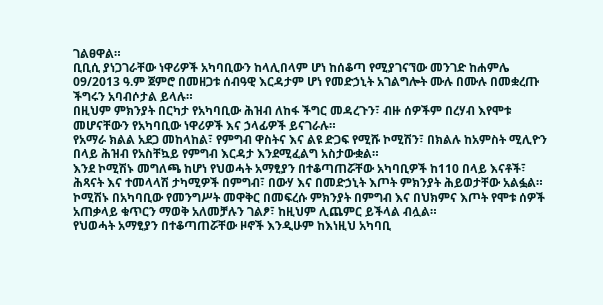ገልፀዋል።
ቢቢሲ ያነጋገራቸው ነዋሪዎች አካባቢውን ከላሊበላም ሆነ ከሰቆጣ የሚያገናኘው መንገድ ከሐምሌ 09/2013 ዓ.ም ጀምሮ በመዘጋቱ ሰብዓዊ እርዳታም ሆነ የመድኃኒት አገልግሎት ሙሉ በሙሉ በመቋረጡ ችግሩን አባብሶታል ይላሉ።
በዚህም ምክንያት በርካታ የአካባቢው ሕዝብ ለከፋ ችግር መዳረጉን፣ ብዙ ሰዎችም በረሃብ እየሞቱ መሆናቸውን የአካባቢው ነዋሪዎች እና ኃላፊዎች ይናገራሉ።
የአማራ ክልል አደጋ መከላከል፣ የምግብ ዋስትና እና ልዩ ድጋፍ የሚሹ ኮሚሽን፣ በክልሉ ከአምስት ሚሊዮን በላይ ሕዝብ የአስቸኳይ የምግብ እርዳታ እንደሚፈልግ አስታውቋል።
እንደ ኮሚሽኑ መግለጫ ከሆነ የህወሓት አማፂያን በተቆጣጠሯቸው አካባቢዎች ከ110 በላይ እናቶች፣ ሕጻናት እና ተመላላሽ ታካሚዎች በምግብ፣ በውሃ እና በመድኃኒት እጦት ምክንያት ሕይወታቸው አልፏል።
ኮሚሽኑ በአካባቢው የመንግሥት መዋቅር በመፍረሱ ምክንያት በምግብ እና በህክምና እጦት የሞቱ ሰዎች አጠቃላይ ቁጥርን ማወቅ አለመቻሉን ገልፆ፣ ከዚህም ሊጨምር ይችላል ብሏል።
የህወሓት አማፂያን በተቆጣጠሯቸው ዞኖች እንዲሁም ከእነዚህ አካባቢ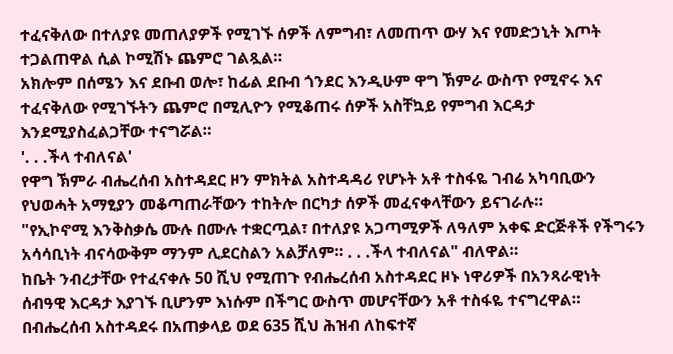ተፈናቅለው በተለያዩ መጠለያዎች የሚገኙ ሰዎች ለምግብ፣ ለመጠጥ ውሃ እና የመድኃኒት እጦት ተጋልጠዋል ሲል ኮሚሽኑ ጨምሮ ገልጿል።
አክሎም በሰሜን እና ደቡብ ወሎ፣ ከፊል ደቡብ ጎንደር እንዲሁም ዋግ ኽምራ ውስጥ የሚኖሩ እና ተፈናቅለው የሚገኙትን ጨምሮ በሚሊዮን የሚቆጠሩ ሰዎች አስቸኳይ የምግብ እርዳታ እንደሚያስፈልጋቸው ተናግሯል።
'. . .ችላ ተብለናል'
የዋግ ኽምራ ብሔረሰብ አስተዳደር ዞን ምክትል አስተዳዳሪ የሆኑት አቶ ተስፋዬ ገብሬ አካባቢውን የህወሓት አማፂያን መቆጣጠራቸውን ተከትሎ በርካታ ሰዎች መፈናቀላቸውን ይናገራሉ።
"የኢኮኖሚ እንቅስቃሴ ሙሉ በሙሉ ተቋርጧል፣ በተለያዩ አጋጣሚዎች ለዓለም አቀፍ ድርጅቶች የችግሩን አሳሳቢነት ብናሳውቅም ማንም ሊደርስልን አልቻለም። . . .ችላ ተብለናል" ብለዋል።
ከቤት ንብረታቸው የተፈናቀሉ 50 ሺህ የሚጠጉ የብሔረሰብ አስተዳደር ዞኑ ነዋሪዎች በአንጻራዊነት ሰብዓዊ እርዳታ እያገኙ ቢሆንም እነሱም በችግር ውስጥ መሆናቸውን አቶ ተስፋዬ ተናግረዋል።
በብሔረሰብ አስተዳደሩ በአጠቃላይ ወደ 635 ሺህ ሕዝብ ለከፍተኛ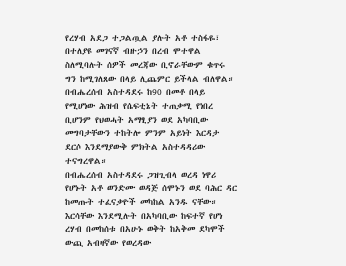የረሃብ አደጋ ተጋልጧል ያሉት አቶ ተስፋዬ፣ በተለያዩ መገናኛ ብዙኃን በረብ ሞተዋል ስለሚባሉት ሰዎች መረጃው ቢኖራቸውም ቁጥሩ ግን ከሚገለጸው በላይ ሊጨምር ይችላል ብለዋል።
በብሔረሰብ አስተዳደሩ ከ90 በመቶ በላይ የሚሆነው ሕዝብ የሴፍቲኔት ተጠቃሚ የነበረ ቢሆንም የህወሓት አማፂያን ወደ አካባቢው መግባታቸውን ተከትሎ ምንም አይነት እርዳታ ደርሶ እንደማያውቅ ምክትል አስተዳዳሪው ተናግረዋል።
በብሔረሰብ አስተዳደሩ ጋዝጊብላ ወረዳ ነዋሪ የሆኑት አቶ ወንድሙ ወዳጅ ሰሞኑን ወደ ባሕር ዳር ከመጡት ተፈናቃዮች መካከል አንዱ ናቸው።
እርሳቸው እንደሚሉት በአካባቢው ከፍተኛ የሆነ ረሃብ በመከሰቱ በአሁኑ ወቅት ከአቅመ ደካሞች ውጪ አብዛኛው የወረዳው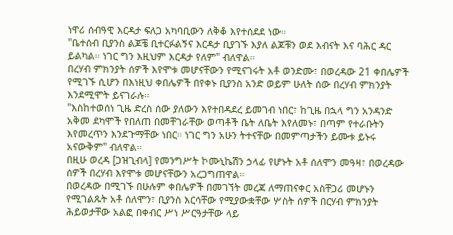ነዋሪ ሰብዓዊ እርዳታ ፍለጋ አካባቢውን ለቅቆ እየተሰደደ ነው።
"ቤተሰብ ቢያንስ ልጆቼ ቢተርፉልኝና እርዳታ ቢያገኙ እያለ ልጆቹን ወደ እብናት እና ባሕር ዳር ይልካል። ነገር ግን እዚህም እርዳታ የለም" ብለዋል።
በረሃብ ምክንያት ሰዎች እየሞቱ መሆናቸውን የሚናገሩት አቶ ወንድሙ፣ በወረዳው 21 ቀበሌዎች የሚገኙ ሲሆን በእነዚህ ቀበሌዎች በየቀኑ ቢያንስ አንድ ወይም ሁለት ሰው በረሃብ ምክንያት እንደሚሞት ይናገራሉ።
"እስከተወሰነ ጊዜ ድረስ ሰው ያለውን እየተበዳደረ ይመገብ ነበር፣ ከጊዜ በኋላ ግን አንዳንድ አቅመ ደካሞች የበለጠ በመቸገራቸው ወጣቶች ቤት ለቤት እየለመኑ፣ በጣም የተራቡትን እየመረጥን እንደጉማቸው ነበር። ነገር ግን አሁን ትተናቸው በመምጣታችን ይሙቱ ይኑሩ አናውቅም" ብለዋል።
በዚሁ ወረዳ [ጋዝጊብላ] የመንግሥት ኮሙኒኬሽን ኃላፊ የሆኑት አቶ ሰለሞን መዓዛ፣ በወረዳው ሰዎች በረሃብ እየሞቱ መሆናቸውን አረጋግጠዋል።
በወረዳው በሚገኙ በሁሉም ቀበሌዎች በመገኘት መረጃ ለማጠናቀር አስቸጋሪ መሆኑን የሚገልጹት አቶ ሰለሞን፣ ቢያንስ እርሳቸው የሚያውቋቸው ሦስት ሰዎች በርሃብ ምክንያት ሕይወታቸው አልፎ በቀብር ሥነ ሥርዓታቸው ላይ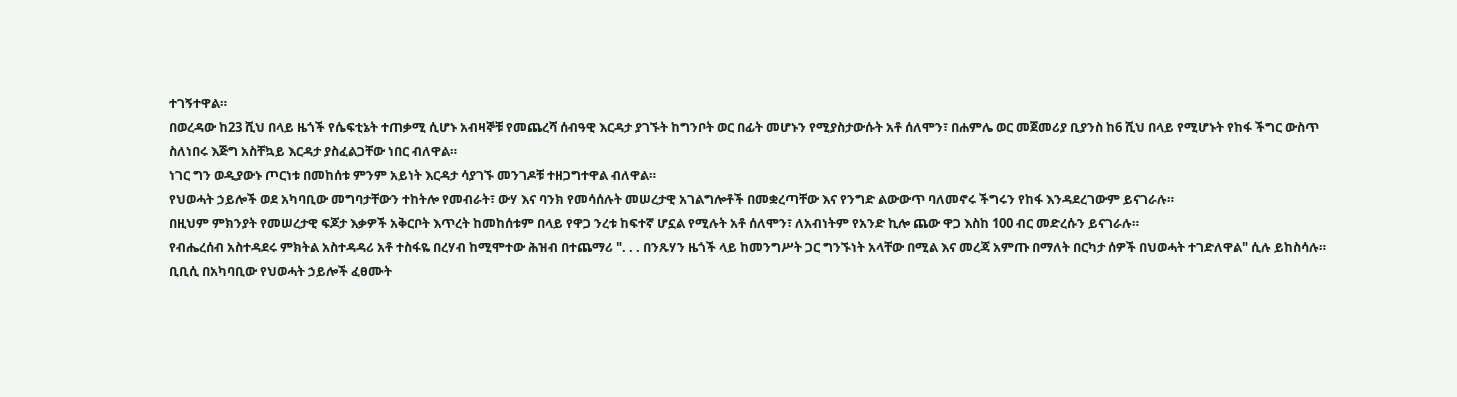ተገኝተዋል።
በወረዳው ከ23 ሺህ በላይ ዜጎች የሴፍቲኔት ተጠቃሚ ሲሆኑ አብዛኞቹ የመጨረሻ ሰብዓዊ እርዳታ ያገኙት ከግንቦት ወር በፊት መሆኑን የሚያስታውሱት አቶ ሰለሞን፣ በሐምሌ ወር መጀመሪያ ቢያንስ ከ6 ሺህ በላይ የሚሆኑት የከፋ ችግር ውስጥ ስለነበሩ እጅግ አስቸኳይ እርዳታ ያስፈልጋቸው ነበር ብለዋል።
ነገር ግን ወዲያውኑ ጦርነቱ በመከሰቱ ምንም አይነት እርዳታ ሳያገኙ መንገዶቹ ተዘጋግተዋል ብለዋል።
የህወሓት ኃይሎች ወደ አካባቢው መግባታቸውን ተከትሎ የመብራት፣ ውሃ እና ባንክ የመሳሰሉት መሠረታዊ አገልግሎቶች በመቋረጣቸው እና የንግድ ልውውጥ ባለመኖሩ ችግሩን የከፋ እንዳደረገውም ይናገራሉ።
በዚህም ምክንያት የመሠረታዊ ፍጆታ እቃዎች አቅርቦት እጥረት ከመከሰቱም በላይ የዋጋ ንረቱ ከፍተኛ ሆኗል የሚሉት አቶ ሰለሞን፣ ለአብነትም የአንድ ኪሎ ጨው ዋጋ እስከ 100 ብር መድረሱን ይናገራሉ።
የብሔረሰብ አስተዳደሩ ምክትል አስተዳዳሪ አቶ ተስፋዬ በረሃብ ከሚሞተው ሕዝብ በተጨማሪ ". . . በንጹሃን ዜጎች ላይ ከመንግሥት ጋር ግንኙነት አላቸው በሚል እና መረጃ አምጡ በማለት በርካታ ሰዎች በህወሓት ተገድለዋል" ሲሉ ይከስሳሉ።
ቢቢሲ በአካባቢው የህወሓት ኃይሎች ፈፀሙት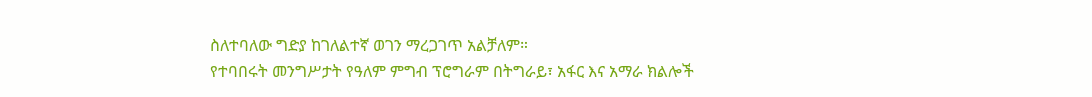ስለተባለው ግድያ ከገለልተኛ ወገን ማረጋገጥ አልቻለም።
የተባበሩት መንግሥታት የዓለም ምግብ ፕሮግራም በትግራይ፣ አፋር እና አማራ ክልሎች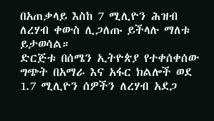በአጠቃላይ እስከ 7 ሚሊዮን ሕዝብ ለረሃብ ቀውስ ሊጋለጡ ይችላሉ ማለቱ ይታወሳል።
ድርጅቱ በሰሜን ኢትዮጵያ የተቀሰቀሰው ግጭት በአማራ እና አፋር ክልሎች ወደ 1.7 ሚሊዮን ሰዎችን ለረሃብ አደጋ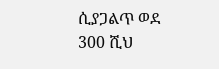ሲያጋልጥ ወደ 300 ሺህ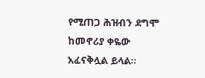የሚጠጋ ሕዝብን ደግሞ ከመኖሪያ ቀዬው አፈናቅሏል ይላል።